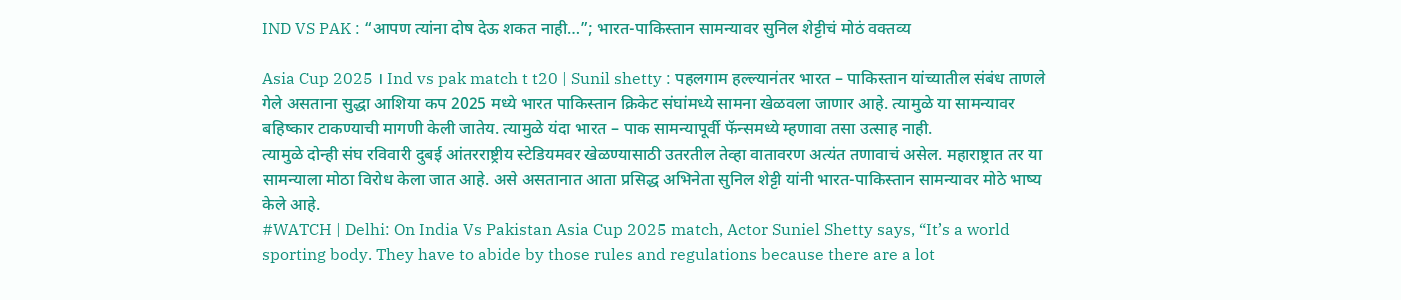IND VS PAK : “आपण त्यांना दोष देऊ शकत नाही…”; भारत-पाकिस्तान सामन्यावर सुनिल शेट्टीचं मोठं वक्तव्य

Asia Cup 2025 । Ind vs pak match t t20 | Sunil shetty : पहलगाम हल्ल्यानंतर भारत – पाकिस्तान यांच्यातील संबंध ताणले गेले असताना सुद्धा आशिया कप 2025 मध्ये भारत पाकिस्तान क्रिकेट संघांमध्ये सामना खेळवला जाणार आहे. त्यामुळे या सामन्यावर बहिष्कार टाकण्याची मागणी केली जातेय. त्यामुळे यंदा भारत – पाक सामन्यापूर्वी फॅन्समध्ये म्हणावा तसा उत्साह नाही.
त्यामुळे दोन्ही संघ रविवारी दुबई आंतरराष्ट्रीय स्टेडियमवर खेळण्यासाठी उतरतील तेव्हा वातावरण अत्यंत तणावाचं असेल. महाराष्ट्रात तर या सामन्याला मोठा विरोध केला जात आहे. असे असतानात आता प्रसिद्ध अभिनेता सुनिल शेट्टी यांनी भारत-पाकिस्तान सामन्यावर मोठे भाष्य केले आहे.
#WATCH | Delhi: On India Vs Pakistan Asia Cup 2025 match, Actor Suniel Shetty says, “It’s a world sporting body. They have to abide by those rules and regulations because there are a lot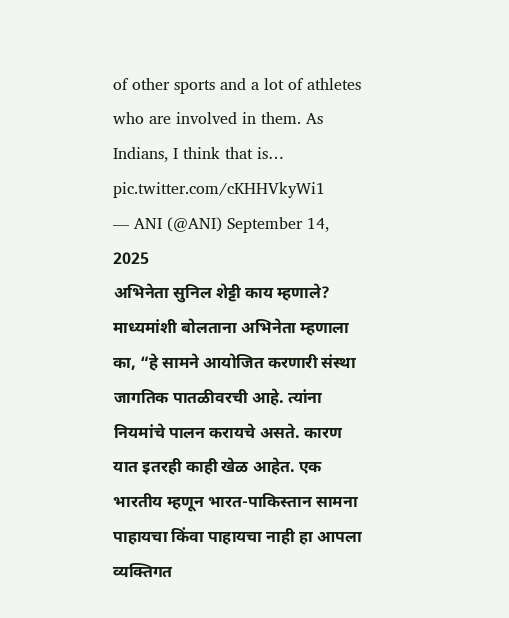of other sports and a lot of athletes who are involved in them. As Indians, I think that is… pic.twitter.com/cKHHVkyWi1
— ANI (@ANI) September 14, 2025
अभिनेता सुनिल शेट्टी काय म्हणाले?
माध्यमांशी बोलताना अभिनेता म्हणाला का, “हे सामने आयोजित करणारी संस्था जागतिक पातळीवरची आहे. त्यांना नियमांचे पालन करायचे असते. कारण यात इतरही काही खेळ आहेत. एक भारतीय म्हणून भारत-पाकिस्तान सामना पाहायचा किंवा पाहायचा नाही हा आपला व्यक्तिगत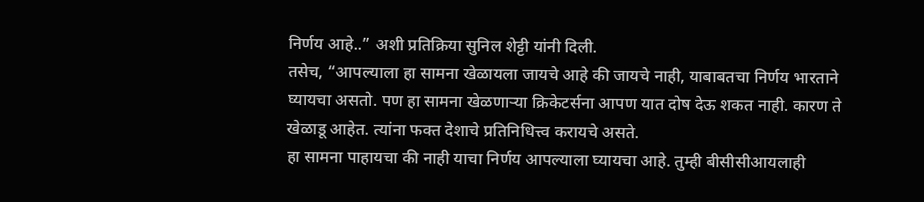निर्णय आहे..” अशी प्रतिक्रिया सुनिल शेट्टी यांनी दिली.
तसेच, “आपल्याला हा सामना खेळायला जायचे आहे की जायचे नाही, याबाबतचा निर्णय भारताने घ्यायचा असतो. पण हा सामना खेळणाऱ्या क्रिकेटर्सना आपण यात दोष देऊ शकत नाही. कारण ते खेळाडू आहेत. त्यांना फक्त देशाचे प्रतिनिधित्त्व करायचे असते.
हा सामना पाहायचा की नाही याचा निर्णय आपल्याला घ्यायचा आहे. तुम्ही बीसीसीआयलाही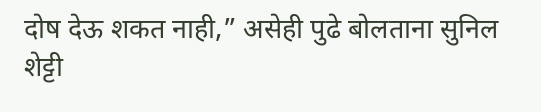दोष देऊ शकत नाही,” असेही पुढे बोलताना सुनिल शेट्टी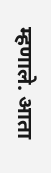म्हणाले. आता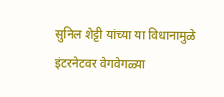सुनिल शेट्टी यांच्या या विधानामुळे इंटरनेटवर वेगवेगळ्या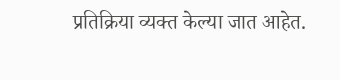प्रतिक्रिया व्यक्त केल्या जात आहेत.